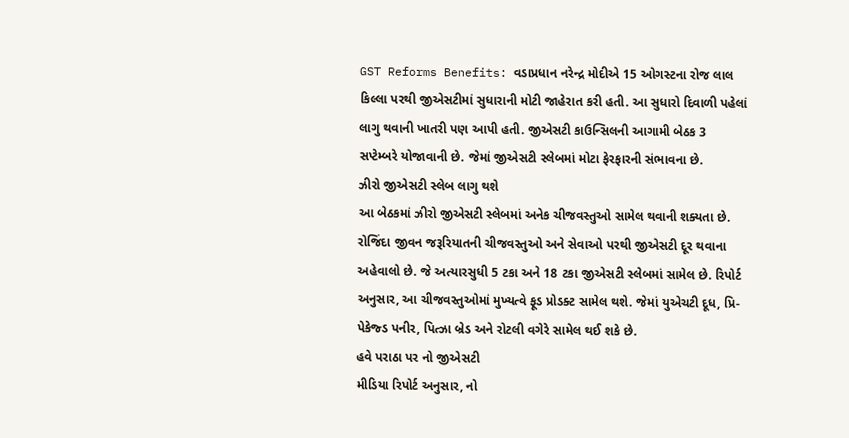GST Reforms Benefits: વડાપ્રધાન નરેન્દ્ર મોદીએ 15 ઓગસ્ટના રોજ લાલ કિલ્લા પરથી જીએસટીમાં સુધારાની મોટી જાહેરાત કરી હતી. આ સુધારો દિવાળી પહેલાં લાગુ થવાની ખાતરી પણ આપી હતી. જીએસટી કાઉન્સિલની આગામી બેઠક 3 સપ્ટેમ્બરે યોજાવાની છે. જેમાં જીએસટી સ્લેબમાં મોટા ફેરફારની સંભાવના છે.
ઝીરો જીએસટી સ્લેબ લાગુ થશે
આ બેઠકમાં ઝીરો જીએસટી સ્લેબમાં અનેક ચીજવસ્તુઓ સામેલ થવાની શક્યતા છે. રોજિંદા જીવન જરૂરિયાતની ચીજવસ્તુઓ અને સેવાઓ પરથી જીએસટી દૂર થવાના અહેવાલો છે. જે અત્યારસુધી 5 ટકા અને 18 ટકા જીએસટી સ્લેબમાં સામેલ છે. રિપોર્ટ અનુસાર, આ ચીજવસ્તુઓમાં મુખ્યત્વે ફૂડ પ્રોડક્ટ સામેલ થશે. જેમાં યુએચટી દૂધ, પ્રિ-પેકેજ્ડ પનીર, પિત્ઝા બ્રેડ અને રોટલી વગેરે સામેલ થઈ શકે છે.
હવે પરાઠા પર નો જીએસટી
મીડિયા રિપોર્ટ અનુસાર, નો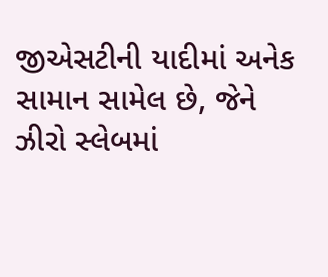જીએસટીની યાદીમાં અનેક સામાન સામેલ છે, જેને ઝીરો સ્લેબમાં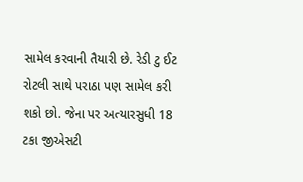સામેલ કરવાની તૈયારી છે. રેડી ટુ ઈટ રોટલી સાથે પરાઠા પણ સામેલ કરી શકો છો. જેના પર અત્યારસુધી 18 ટકા જીએસટી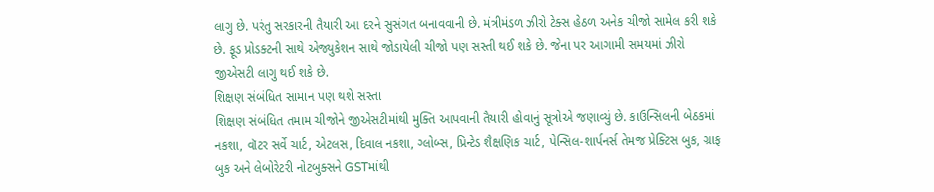લાગુ છે. પરંતુ સરકારની તૈયારી આ દરને સુસંગત બનાવવાની છે. મંત્રીમંડળ ઝીરો ટેક્સ હેઠળ અનેક ચીજો સામેલ કરી શકે છે. ફૂડ પ્રોડક્ટની સાથે એજ્યુકેશન સાથે જોડાયેલી ચીજો પણ સસ્તી થઈ શકે છે. જેના પર આગામી સમયમાં ઝીરો જીએસટી લાગુ થઈ શકે છે.
શિક્ષણ સંબંધિત સામાન પણ થશે સસ્તા
શિક્ષણ સંબંધિત તમામ ચીજોને જીએસટીમાંથી મુક્તિ આપવાની તૈયારી હોવાનું સૂત્રોએ જણાવ્યું છે. કાઉન્સિલની બેઠકમાં નકશા, વૉટર સર્વે ચાર્ટ, એટલસ, દિવાલ નકશા, ગ્લોબ્સ, પ્રિન્ટેડ શૈક્ષણિક ચાર્ટ, પેન્સિલ-શાર્પનર્સ તેમજ પ્રેક્ટિસ બુક, ગ્રાફ બુક અને લેબોરેટરી નોટબુક્સને GSTમાંથી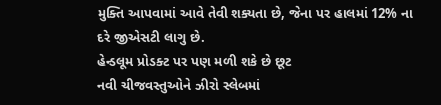મુક્તિ આપવામાં આવે તેવી શક્યતા છે, જેના પર હાલમાં 12% ના દરે જીએસટી લાગુ છે.
હેન્ડલૂમ પ્રોડક્ટ પર પણ મળી શકે છે છૂટ
નવી ચીજવસ્તુઓને ઝીરો સ્લેબમાં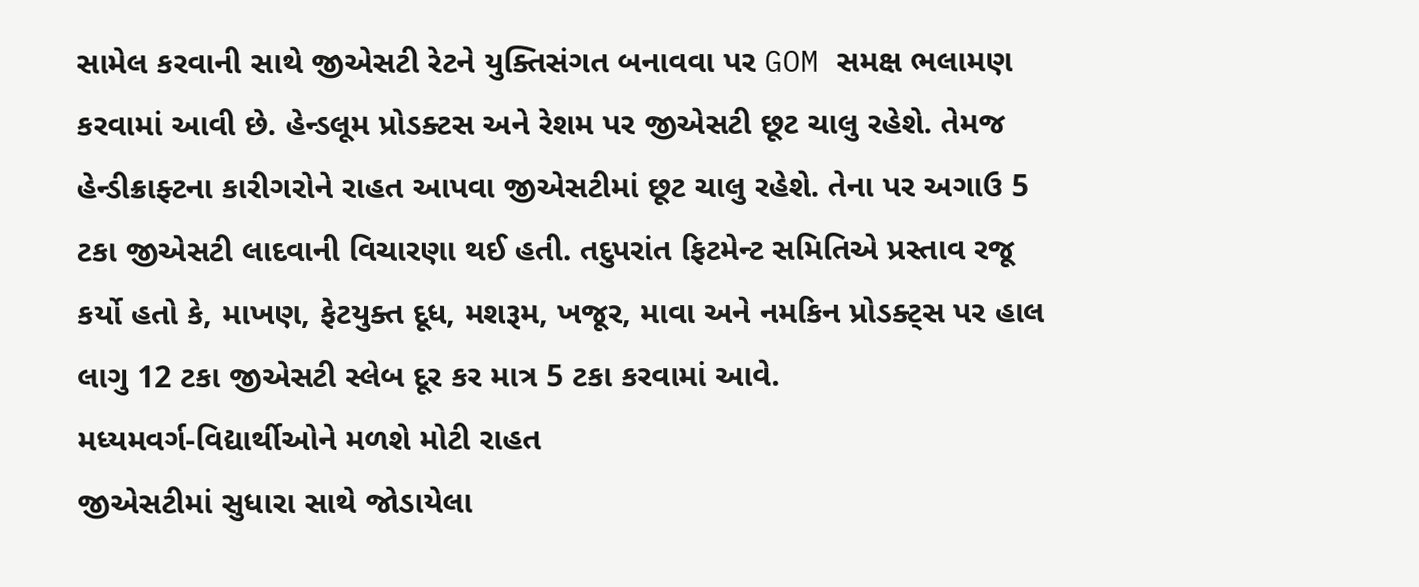સામેલ કરવાની સાથે જીએસટી રેટને યુક્તિસંગત બનાવવા પર GOM સમક્ષ ભલામણ કરવામાં આવી છે. હેન્ડલૂમ પ્રોડક્ટસ અને રેશમ પર જીએસટી છૂટ ચાલુ રહેશે. તેમજ હેન્ડીક્રાફ્ટના કારીગરોને રાહત આપવા જીએસટીમાં છૂટ ચાલુ રહેશે. તેના પર અગાઉ 5 ટકા જીએસટી લાદવાની વિચારણા થઈ હતી. તદુપરાંત ફિટમેન્ટ સમિતિએ પ્રસ્તાવ રજૂ કર્યો હતો કે, માખણ, ફેટયુક્ત દૂધ, મશરૂમ, ખજૂર, માવા અને નમકિન પ્રોડક્ટ્સ પર હાલ લાગુ 12 ટકા જીએસટી સ્લેબ દૂર કર માત્ર 5 ટકા કરવામાં આવે.
મધ્યમવર્ગ-વિદ્યાર્થીઓને મળશે મોટી રાહત
જીએસટીમાં સુધારા સાથે જોડાયેલા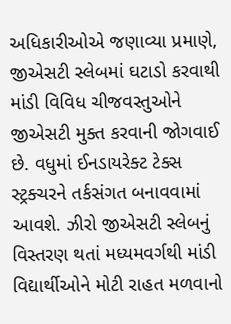અધિકારીઓએ જણાવ્યા પ્રમાણે, જીએસટી સ્લેબમાં ઘટાડો કરવાથી માંડી વિવિધ ચીજવસ્તુઓને જીએસટી મુક્ત કરવાની જોગવાઈ છે. વધુમાં ઈનડાયરેક્ટ ટેક્સ સ્ટ્રક્ચરને તર્કસંગત બનાવવામાં આવશે. ઝીરો જીએસટી સ્લેબનું વિસ્તરણ થતાં મધ્યમવર્ગથી માંડી વિદ્યાર્થીઓને મોટી રાહત મળવાનો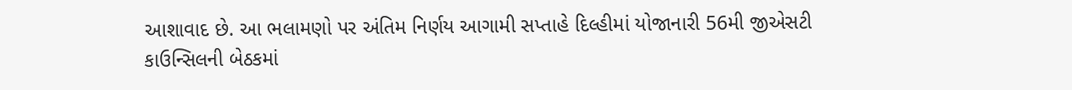આશાવાદ છે. આ ભલામણો પર અંતિમ નિર્ણય આગામી સપ્તાહે દિલ્હીમાં યોજાનારી 56મી જીએસટી કાઉન્સિલની બેઠકમાં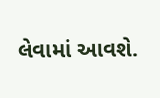લેવામાં આવશે.